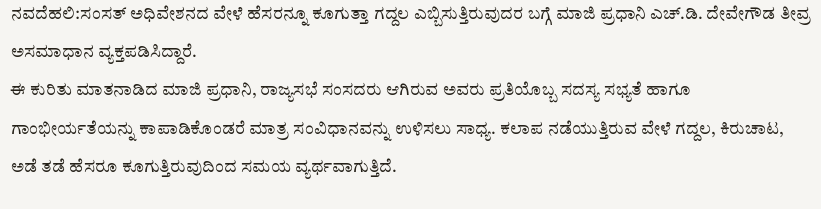ನವದೆಹಲಿ:ಸಂಸತ್ ಅಧಿವೇಶನದ ವೇಳೆ ಹೆಸರನ್ನೂ ಕೂಗುತ್ತಾ ಗದ್ದಲ ಎಬ್ಬಿಸುತ್ತಿರುವುದರ ಬಗ್ಗೆ ಮಾಜಿ ಪ್ರಧಾನಿ ಎಚ್.ಡಿ. ದೇವೇಗೌಡ ತೀವ್ರ ಅಸಮಾಧಾನ ವ್ಯಕ್ತಪಡಿಸಿದ್ದಾರೆ.
ಈ ಕುರಿತು ಮಾತನಾಡಿದ ಮಾಜಿ ಪ್ರಧಾನಿ, ರಾಜ್ಯಸಭೆ ಸಂಸದರು ಆಗಿರುವ ಅವರು ಪ್ರತಿಯೊಬ್ಬ ಸದಸ್ಯ ಸಭ್ಯತೆ ಹಾಗೂ ಗಾಂಭೀರ್ಯತೆಯನ್ನು ಕಾಪಾಡಿಕೊಂಡರೆ ಮಾತ್ರ ಸಂವಿಧಾನವನ್ನು ಉಳಿಸಲು ಸಾಧ್ಯ. ಕಲಾಪ ನಡೆಯುತ್ತಿರುವ ವೇಳೆ ಗದ್ದಲ, ಕಿರುಚಾಟ, ಅಡೆ ತಡೆ ಹೆಸರೂ ಕೂಗುತ್ತಿರುವುದಿಂದ ಸಮಯ ವ್ಯರ್ಥವಾಗುತ್ತಿದೆ.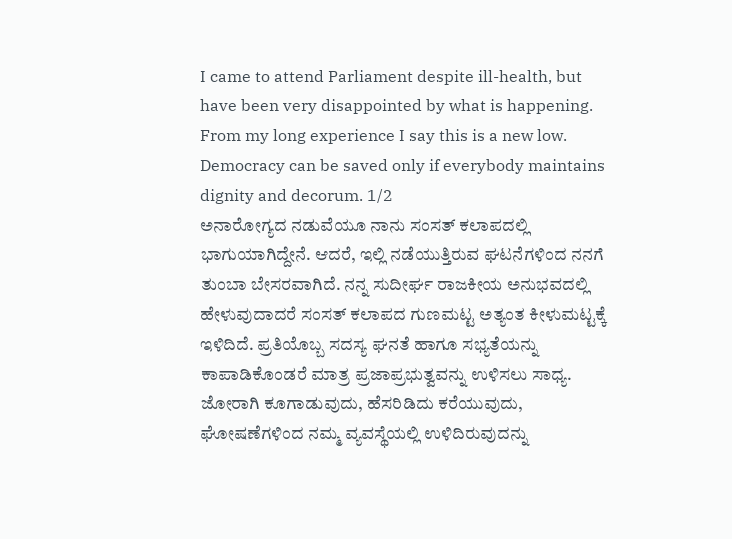I came to attend Parliament despite ill-health, but have been very disappointed by what is happening. From my long experience I say this is a new low. Democracy can be saved only if everybody maintains dignity and decorum. 1/2
ಅನಾರೋಗ್ಯದ ನಡುವೆಯೂ ನಾನು ಸಂಸತ್ ಕಲಾಪದಲ್ಲಿ ಭಾಗುಯಾಗಿದ್ದೇನೆ. ಆದರೆ, ಇಲ್ಲಿ ನಡೆಯುತ್ತಿರುವ ಘಟನೆಗಳಿಂದ ನನಗೆ ತುಂಬಾ ಬೇಸರವಾಗಿದೆ. ನನ್ನ ಸುದೀರ್ಘ ರಾಜಕೀಯ ಅನುಭವದಲ್ಲಿ ಹೇಳುವುದಾದರೆ ಸಂಸತ್ ಕಲಾಪದ ಗುಣಮಟ್ಟ ಅತ್ಯಂತ ಕೀಳುಮಟ್ಟಕ್ಕೆ ಇಳಿದಿದೆ. ಪ್ರತಿಯೊಬ್ಬ ಸದಸ್ಯ ಘನತೆ ಹಾಗೂ ಸಭ್ಯತೆಯನ್ನು ಕಾಪಾಡಿಕೊಂಡರೆ ಮಾತ್ರ ಪ್ರಜಾಪ್ರಭುತ್ವವನ್ನು ಉಳಿಸಲು ಸಾಧ್ಯ.
ಜೋರಾಗಿ ಕೂಗಾಡುವುದು, ಹೆಸರಿಡಿದು ಕರೆಯುವುದು, ಘೋಷಣೆಗಳಿಂದ ನಮ್ಮ ವ್ಯವಸ್ಥೆಯಲ್ಲಿ ಉಳಿದಿರುವುದನ್ನು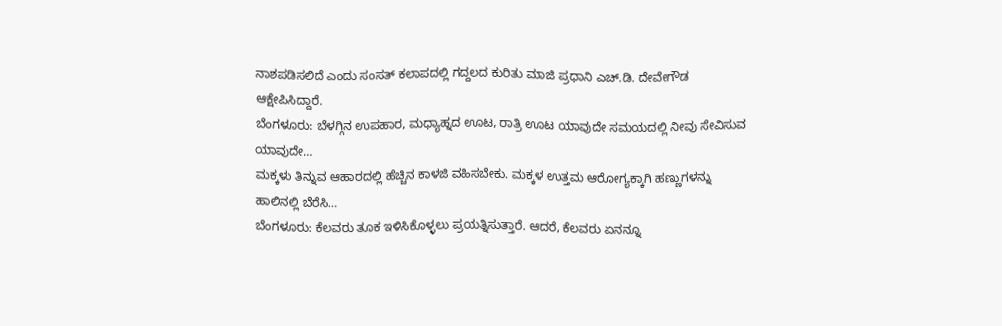ನಾಶಪಡಿಸಲಿದೆ ಎಂದು ಸಂಸತ್ ಕಲಾಪದಲ್ಲಿ ಗದ್ದಲದ ಕುರಿತು ಮಾಜಿ ಪ್ರಧಾನಿ ಎಚ್.ಡಿ. ದೇವೇಗೌಡ ಆಕ್ಷೇಪಿಸಿದ್ದಾರೆ.
ಬೆಂಗಳೂರು: ಬೆಳಗ್ಗಿನ ಉಪಹಾರ, ಮಧ್ಯಾಹ್ನದ ಊಟ, ರಾತ್ರಿ ಊಟ ಯಾವುದೇ ಸಮಯದಲ್ಲಿ ನೀವು ಸೇವಿಸುವ ಯಾವುದೇ…
ಮಕ್ಕಳು ತಿನ್ನುವ ಆಹಾರದಲ್ಲಿ ಹೆಚ್ಚಿನ ಕಾಳಜಿ ವಹಿಸಬೇಕು. ಮಕ್ಕಳ ಉತ್ತಮ ಆರೋಗ್ಯಕ್ಕಾಗಿ ಹಣ್ಣುಗಳನ್ನು ಹಾಲಿನಲ್ಲಿ ಬೆರೆಸಿ…
ಬೆಂಗಳೂರು: ಕೆಲವರು ತೂಕ ಇಳಿಸಿಕೊಳ್ಳಲು ಪ್ರಯತ್ನಿಸುತ್ತಾರೆ. ಆದರೆ, ಕೆಲವರು ಏನನ್ನೂ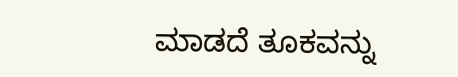ಮಾಡದೆ ತೂಕವನ್ನು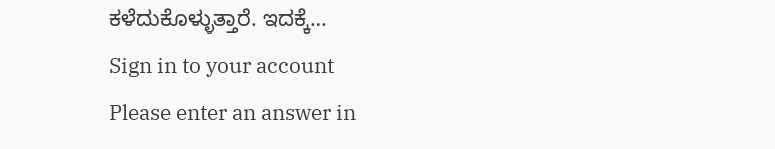ಕಳೆದುಕೊಳ್ಳುತ್ತಾರೆ. ಇದಕ್ಕೆ…
Sign in to your account
Please enter an answer in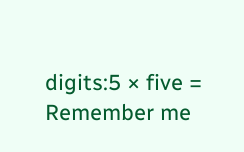digits:5 × five =
Remember me